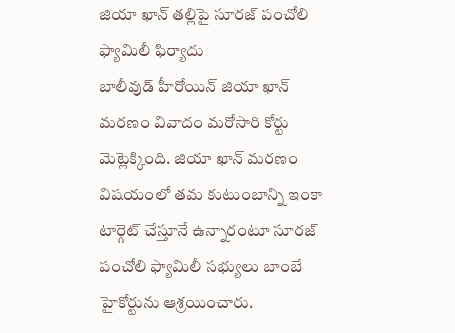జియా ఖాన్ తల్లిపై సూరజ్ పంచోలి ఫ్యామిలీ ఫిర్యాదు
బాలీవుడ్ హీరోయిన్ జియా ఖాన్ మరణం వివాదం మరోసారి కోర్టు మెట్లెక్కింది. జియా ఖాన్ మరణం విషయంలో తమ కుటుంబాన్ని ఇంకా టార్గెట్ చేస్తూనే ఉన్నారంటూ సూరజ్ పంచోలి ఫ్యామిలీ సభ్యులు బాంబే హైకోర్టును ఆశ్రయించారు.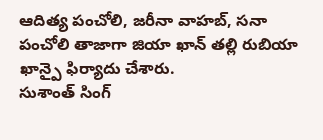ఆదిత్య పంచోలి, జరీనా వాహబ్, సనా పంచోలి తాజాగా జియా ఖాన్ తల్లి రుబియా ఖాన్పై ఫిర్యాదు చేశారు.
సుశాంత్ సింగ్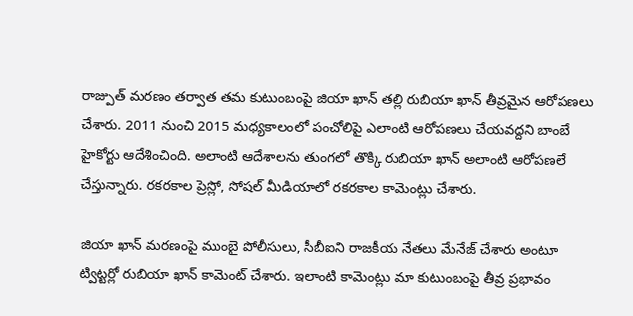రాజ్పుత్ మరణం తర్వాత తమ కుటుంబంపై జియా ఖాన్ తల్లి రుబియా ఖాన్ తీవ్రమైన ఆరోపణలు చేశారు. 2011 నుంచి 2015 మధ్యకాలంలో పంచోలిపై ఎలాంటి ఆరోపణలు చేయవద్దని బాంబే హైకోర్టు ఆదేశించింది. అలాంటి ఆదేశాలను తుంగలో తొక్కి రుబియా ఖాన్ అలాంటి ఆరోపణలే చేస్తున్నారు. రకరకాల ప్రెస్లో, సోషల్ మీడియాలో రకరకాల కామెంట్లు చేశారు.

జియా ఖాన్ మరణంపై ముంబై పోలీసులు, సీబీఐని రాజకీయ నేతలు మేనేజ్ చేశారు అంటూ ట్విట్టర్లో రుబియా ఖాన్ కామెంట్ చేశారు. ఇలాంటి కామెంట్లు మా కుటుంబంపై తీవ్ర ప్రభావం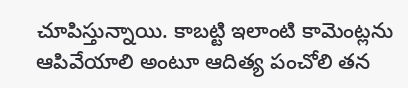చూపిస్తున్నాయి. కాబట్టి ఇలాంటి కామెంట్లను ఆపివేయాలి అంటూ ఆదిత్య పంచోలి తన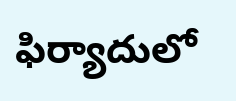ఫిర్యాదులో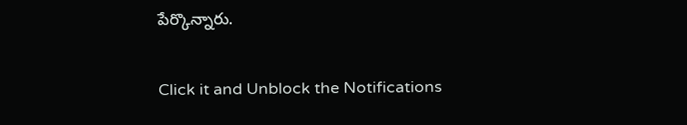పేర్కొన్నారు.


Click it and Unblock the Notifications